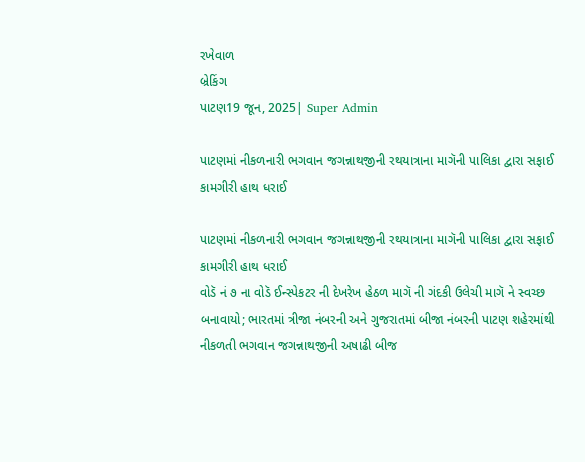રખેવાળ
બ્રેકિંગ
પાટણ19 જૂન, 2025| Super Admin

પાટણમાં નીકળનારી ભગવાન જગન્નાથજીની રથયાત્રાના માગૅની પાલિકા દ્વારા સફાઈ કામગીરી હાથ ધરાઈ

પાટણમાં નીકળનારી ભગવાન જગન્નાથજીની રથયાત્રાના માગૅની પાલિકા દ્વારા સફાઈ કામગીરી હાથ ધરાઈ
વોડૅ નં ૭ ના વોડૅ ઈન્સ્પેકટર ની દેખરેખ હેઠળ માગૅ ની ગંદકી ઉલેચી માગૅ ને સ્વચ્છ બનાવાયો; ભારતમાં ત્રીજા નંબરની અને ગુજરાતમાં બીજા નંબરની પાટણ શહેરમાંથી નીકળતી ભગવાન જગન્નાથજીની અષાઢી બીજ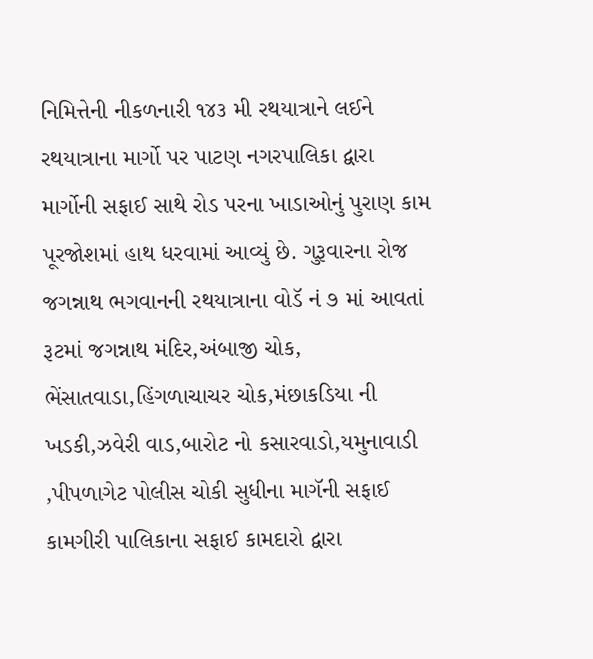નિમિત્તેની નીકળનારી ૧૪૩ મી રથયાત્રાને લઈને રથયાત્રાના માર્ગો પર પાટણ નગરપાલિકા દ્વારા માર્ગોની સફાઈ સાથે રોડ પરના ખાડાઓનું પુરાણ કામ પૂરજોશમાં હાથ ધરવામાં આવ્યું છે. ગુરૂવારના રોજ જગન્નાથ ભગવાનની રથયાત્રાના વોડૅ નં ૭ માં આવતાં રૂટમાં જગન્નાથ મંદિર,અંબાજી ચોક, ભેંસાતવાડા,હિંગળાચાચર ચોક,મંછાકડિયા ની ખડકી,ઝવેરી વાડ,બારોટ નો કસારવાડો,યમુનાવાડી ,પીપળાગેટ પોલીસ ચોકી સુધીના માગૅની સફાઈ કામગીરી પાલિકાના સફાઈ કામદારો દ્વારા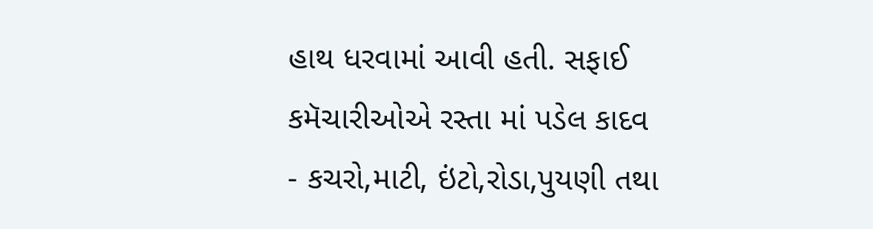હાથ ધરવામાં આવી હતી. સફાઈ કમૅચારીઓએ રસ્તા માં પડેલ કાદવ - કચરો,માટી, ઇંટો,રોડા,પુયણી તથા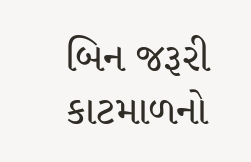બિન જરૂરી કાટમાળનો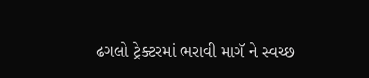ઢગલો ટ્રેક્ટરમાં ભરાવી માગૅ ને સ્વચ્છ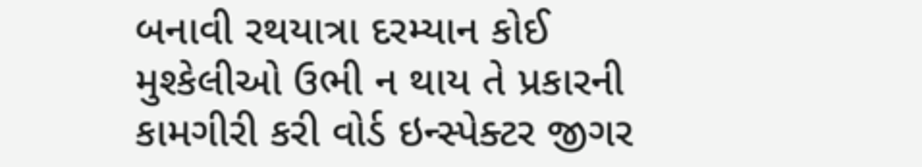બનાવી રથયાત્રા દરમ્યાન કોઈ મુશ્કેલીઓ ઉભી ન થાય તે પ્રકારની કામગીરી કરી વોર્ડ ઇન્સ્પેક્ટર જીગર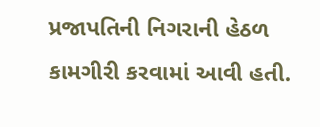પ્રજાપતિની નિગરાની હેઠળ કામગીરી કરવામાં આવી હતી.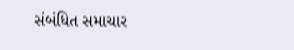સંબંધિત સમાચાર